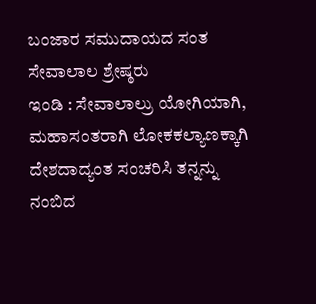ಬಂಜಾರ ಸಮುದಾಯದ ಸಂತ ಸೇವಾಲಾಲ ಶ್ರೇಷ್ಠರು
ಇಂಡಿ : ಸೇವಾಲಾಲ್ರು ಯೋಗಿಯಾಗಿ, ಮಹಾಸಂತರಾಗಿ ಲೋಕಕಲ್ಯಾಣಕ್ಕಾಗಿ ದೇಶದಾದ್ಯಂತ ಸಂಚರಿಸಿ ತನ್ನನ್ನು ನಂಬಿದ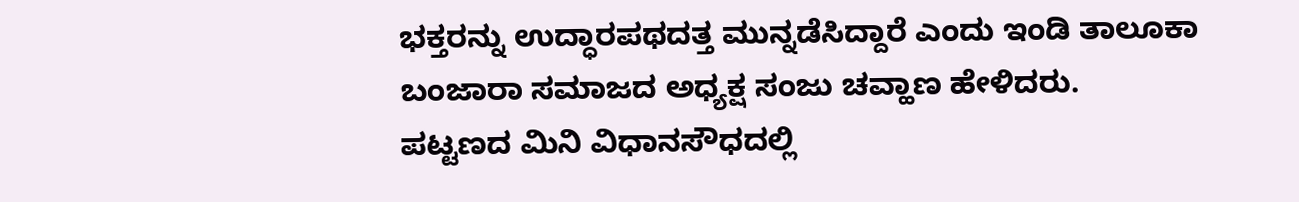ಭಕ್ತರನ್ನು ಉದ್ಧಾರಪಥದತ್ತ ಮುನ್ನಡೆಸಿದ್ದಾರೆ ಎಂದು ಇಂಡಿ ತಾಲೂಕಾ ಬಂಜಾರಾ ಸಮಾಜದ ಅಧ್ಯಕ್ಷ ಸಂಜು ಚವ್ಹಾಣ ಹೇಳಿದರು.
ಪಟ್ಟಣದ ಮಿನಿ ವಿಧಾನಸೌಧದಲ್ಲಿ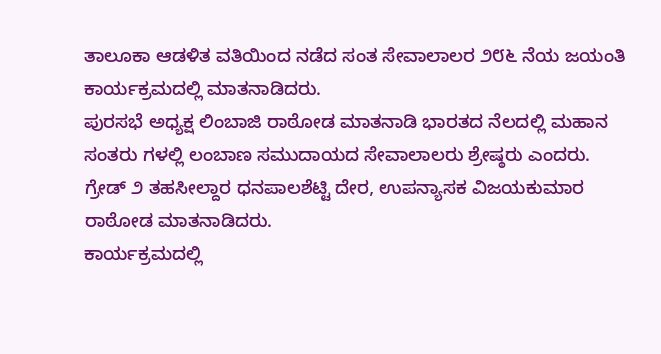ತಾಲೂಕಾ ಆಡಳಿತ ವತಿಯಿಂದ ನಡೆದ ಸಂತ ಸೇವಾಲಾಲರ ೨೮೬ ನೆಯ ಜಯಂತಿ ಕಾರ್ಯಕ್ರಮದಲ್ಲಿ ಮಾತನಾಡಿದರು.
ಪುರಸಭೆ ಅಧ್ಯಕ್ಷ ಲಿಂಬಾಜಿ ರಾಠೋಡ ಮಾತನಾಡಿ ಭಾರತದ ನೆಲದಲ್ಲಿ ಮಹಾನ ಸಂತರು ಗಳಲ್ಲಿ ಲಂಬಾಣ ಸಮುದಾಯದ ಸೇವಾಲಾಲರು ಶ್ರೇಷ್ಠರು ಎಂದರು.
ಗ್ರೇಡ್ ೨ ತಹಸೀಲ್ದಾರ ಧನಪಾಲಶೆಟ್ಟಿ ದೇರ, ಉಪನ್ಯಾಸಕ ವಿಜಯಕುಮಾರ ರಾಠೋಡ ಮಾತನಾಡಿದರು.
ಕಾರ್ಯಕ್ರಮದಲ್ಲಿ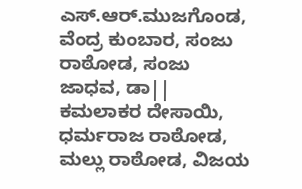ಎಸ್.ಆರ್.ಮುಜಗೊಂಡ, ವೆಂದ್ರ ಕುಂಬಾರ, ಸಂಜು ರಾಠೋಡ, ಸಂಜು ಜಾಧವ, ಡಾ|| ಕಮಲಾಕರ ದೇಸಾಯಿ, ಧರ್ಮರಾಜ ರಾಠೋಡ, ಮಲ್ಲು ರಾಠೋಡ, ವಿಜಯ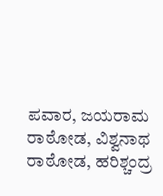ಪವಾರ, ಜಯರಾಮ ರಾಠೋಡ, ವಿಶ್ವನಾಥ ರಾಠೋಡ, ಹರಿಶ್ಚಂದ್ರ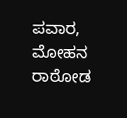ಪವಾರ, ಮೋಹನ ರಾಠೋಡ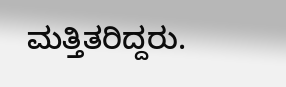ಮತ್ತಿತರಿದ್ದರು.